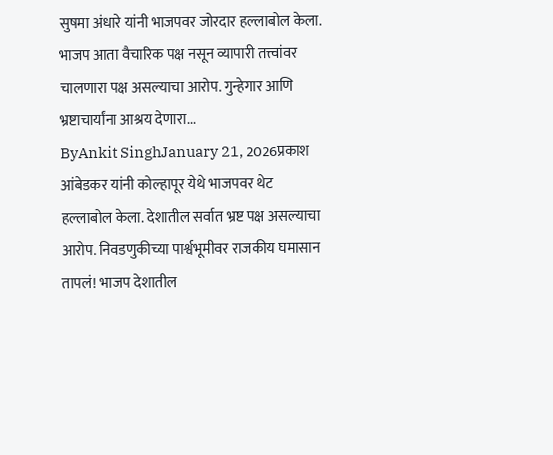सुषमा अंधारे यांनी भाजपवर जोरदार हल्लाबोल केला. भाजप आता वैचारिक पक्ष नसून व्यापारी तत्त्वांवर चालणारा पक्ष असल्याचा आरोप. गुन्हेगार आणि भ्रष्टाचार्यांना आश्रय देणारा...
ByAnkit SinghJanuary 21, 2026प्रकाश आंबेडकर यांनी कोल्हापूर येथे भाजपवर थेट हल्लाबोल केला. देशातील सर्वात भ्रष्ट पक्ष असल्याचा आरोप. निवडणुकीच्या पार्श्वभूमीवर राजकीय घमासान तापलं! भाजप देशातील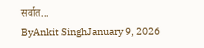सर्वात...
ByAnkit SinghJanuary 9, 2026